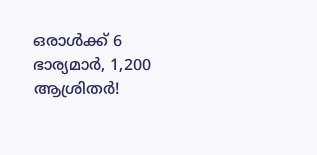ഒരാൾക്ക് 6 ഭാര്യമാർ, 1,200 ആശ്രിതർ!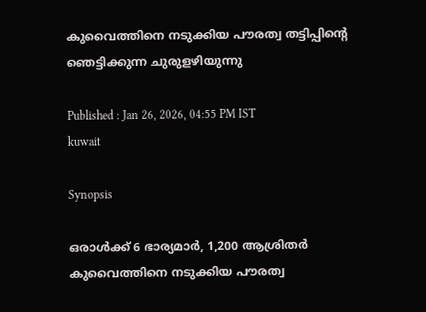കുവൈത്തിനെ നടുക്കിയ പൗരത്വ തട്ടിപ്പിന്‍റെ ഞെട്ടിക്കുന്ന ചുരുളഴിയുന്നു

Published : Jan 26, 2026, 04:55 PM IST
kuwait

Synopsis

ഒരാൾക്ക് 6 ഭാര്യമാർ, 1,200 ആശ്രിതർ കുവൈത്തിനെ നടുക്കിയ പൗരത്വ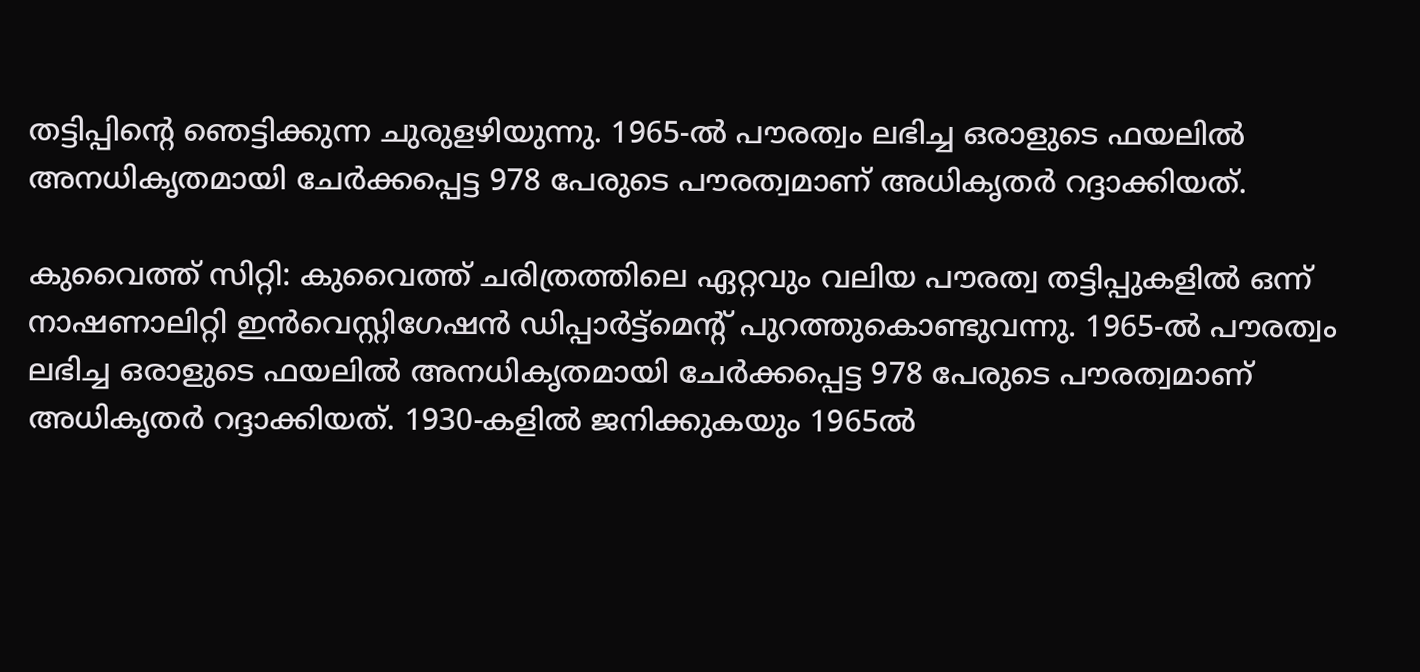തട്ടിപ്പിന്‍റെ ഞെട്ടിക്കുന്ന ചുരുളഴിയുന്നു. 1965-ൽ പൗരത്വം ലഭിച്ച ഒരാളുടെ ഫയലിൽ അനധികൃതമായി ചേർക്കപ്പെട്ട 978 പേരുടെ പൗരത്വമാണ് അധികൃതർ റദ്ദാക്കിയത്.

കുവൈത്ത് സിറ്റി: കുവൈത്ത് ചരിത്രത്തിലെ ഏറ്റവും വലിയ പൗരത്വ തട്ടിപ്പുകളിൽ ഒന്ന് നാഷണാലിറ്റി ഇൻവെസ്റ്റിഗേഷൻ ഡിപ്പാർട്ട്‌മെന്‍റ് പുറത്തുകൊണ്ടുവന്നു. 1965-ൽ പൗരത്വം ലഭിച്ച ഒരാളുടെ ഫയലിൽ അനധികൃതമായി ചേർക്കപ്പെട്ട 978 പേരുടെ പൗരത്വമാണ് അധികൃതർ റദ്ദാക്കിയത്. 1930-കളിൽ ജനിക്കുകയും 1965ൽ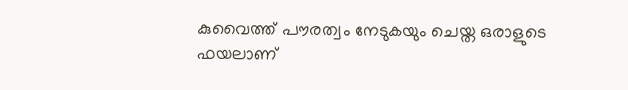കുവൈത്ത് പൗരത്വം നേടുകയും ചെയ്ത ഒരാളുടെ ഫയലാണ്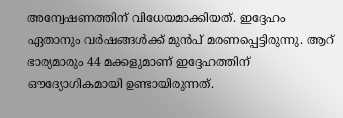അന്വേഷണത്തിന് വിധേയമാക്കിയത്. ഇദ്ദേഹം ഏതാനും വർഷങ്ങൾക്ക് മുൻപ് മരണപ്പെട്ടിരുന്നു. ആറ് ഭാര്യമാരും 44 മക്കളുമാണ് ഇദ്ദേഹത്തിന് ഔദ്യോഗികമായി ഉണ്ടായിരുന്നത്.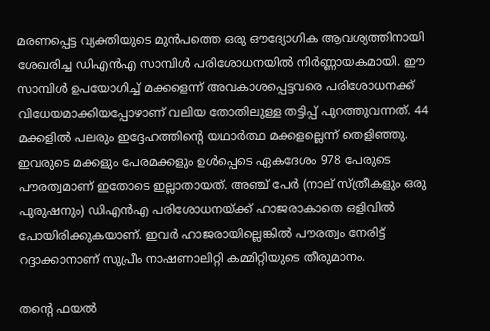മരണപ്പെട്ട വ്യക്തിയുടെ മുൻപത്തെ ഒരു ഔദ്യോഗിക ആവശ്യത്തിനായി ശേഖരിച്ച ഡിഎൻഎ സാമ്പിൾ പരിശോധനയിൽ നിർണ്ണായകമായി. ഈ സാമ്പിൾ ഉപയോഗിച്ച് മക്കളെന്ന് അവകാശപ്പെട്ടവരെ പരിശോധനക്ക് വിധേയമാക്കിയപ്പോഴാണ് വലിയ തോതിലുള്ള തട്ടിപ്പ് പുറത്തുവന്നത്. 44 മക്കളിൽ പലരും ഇദ്ദേഹത്തിന്‍റെ യഥാർത്ഥ മക്കളല്ലെന്ന് തെളിഞ്ഞു. ഇവരുടെ മക്കളും പേരമക്കളും ഉൾപ്പെടെ ഏകദേശം 978 പേരുടെ പൗരത്വമാണ് ഇതോടെ ഇല്ലാതായത്. അഞ്ച് പേർ (നാല് സ്ത്രീകളും ഒരു പുരുഷനും) ഡിഎൻഎ പരിശോധനയ്ക്ക് ഹാജരാകാതെ ഒളിവിൽ പോയിരിക്കുകയാണ്. ഇവർ ഹാജരായില്ലെങ്കിൽ പൗരത്വം നേരിട്ട് റദ്ദാക്കാനാണ് സുപ്രീം നാഷണാലിറ്റി കമ്മിറ്റിയുടെ തീരുമാനം.

തന്‍റെ ഫയൽ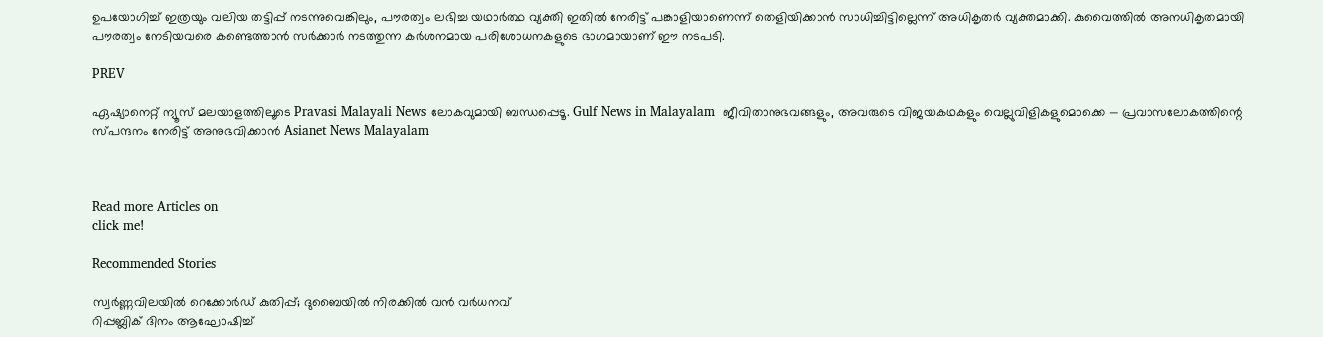ഉപയോഗിച്ച് ഇത്രയും വലിയ തട്ടിപ്പ് നടന്നുവെങ്കിലും, പൗരത്വം ലഭിച്ച യഥാർത്ഥ വ്യക്തി ഇതിൽ നേരിട്ട് പങ്കാളിയാണെന്ന് തെളിയിക്കാൻ സാധിച്ചിട്ടില്ലെന്ന് അധികൃതർ വ്യക്തമാക്കി. കുവൈത്തിൽ അനധികൃതമായി പൗരത്വം നേടിയവരെ കണ്ടെത്താൻ സർക്കാർ നടത്തുന്ന കർശനമായ പരിശോധനകളുടെ ഭാഗമായാണ് ഈ നടപടി.

PREV

ഏഷ്യാനെറ്റ് ന്യൂസ് മലയാളത്തിലൂടെ Pravasi Malayali News ലോകവുമായി ബന്ധപ്പെടൂ. Gulf News in Malayalam  ജീവിതാനുഭവങ്ങളും, അവരുടെ വിജയകഥകളും വെല്ലുവിളികളുമൊക്കെ — പ്രവാസലോകത്തിന്റെ സ്പന്ദനം നേരിട്ട് അനുഭവിക്കാൻ Asianet News Malayalam



Read more Articles on
click me!

Recommended Stories

സ്വർണ്ണവിലയിൽ റെക്കോർഡ് കുതിപ്പ്; ദുബൈയിൽ നിരക്കിൽ വൻ വർധനവ്
റിപ്പബ്ലിക് ദിനം ആഘോഷിച്ച്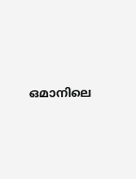ഒമാനിലെ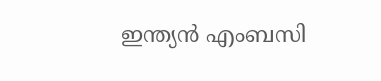ഇന്ത്യൻ എംബസി